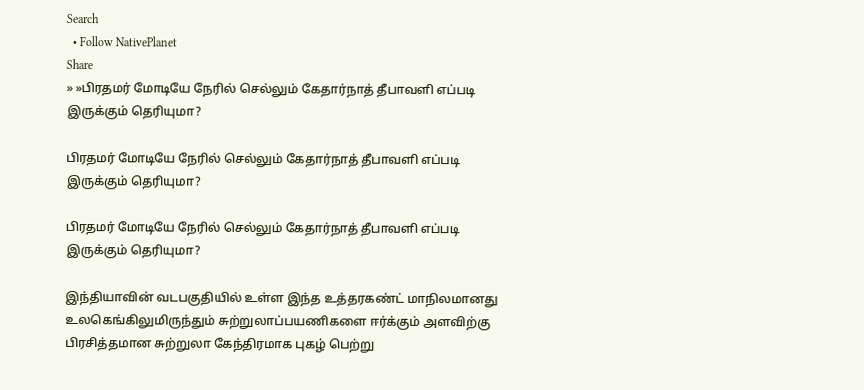Search
  • Follow NativePlanet
Share
» »பிரதமர் மோடியே நேரில் செல்லும் கேதார்நாத் தீபாவளி எப்படி இருக்கும் தெரியுமா?

பிரதமர் மோடியே நேரில் செல்லும் கேதார்நாத் தீபாவளி எப்படி இருக்கும் தெரியுமா?

பிரதமர் மோடியே நேரில் செல்லும் கேதார்நாத் தீபாவளி எப்படி இருக்கும் தெரியுமா?

இந்தியாவின் வடபகுதியில் உள்ள இந்த உத்தரகண்ட் மாநிலமானது உலகெங்கிலுமிருந்தும் சுற்றுலாப்பயணிகளை ஈர்க்கும் அளவிற்கு பிரசித்தமான சுற்றுலா கேந்திரமாக புகழ் பெற்று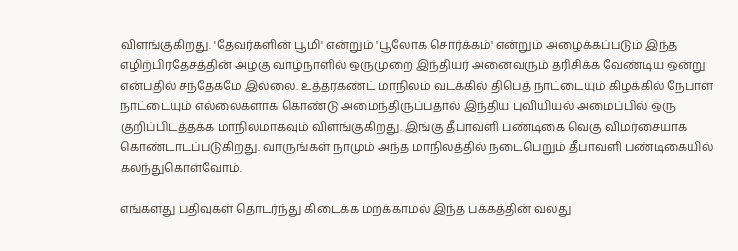விளங்குகிறது. 'தேவர்களின் பூமி' என்றும் 'பூலோக சொர்க்கம்' என்றும் அழைக்கப்படும் இந்த எழிற்பிரதேசத்தின் அழகு வாழ்நாளில் ஒருமுறை இந்தியர் அனைவரும் தரிசிக்க வேண்டிய ஒன்று என்பதில் சந்தேகமே இல்லை. உத்தரகண்ட் மாநிலம் வடக்கில் திபெத் நாட்டையும் கிழக்கில் நேபாள நாட்டையும் எல்லைகளாக கொண்டு அமைந்திருப்பதால் இந்திய புவியியல் அமைப்பில் ஒரு குறிப்பிடத்தக்க மாநிலமாகவும் விளங்குகிறது. இங்கு தீபாவளி பண்டிகை வெகு விமர்சையாக கொண்டாடப்படுகிறது. வாருங்கள் நாமும் அந்த மாநிலத்தில் நடைபெறும் தீபாவளி பண்டிகையில் கலந்துகொள்வோம்.

எங்களது பதிவுகள் தொடர்ந்து கிடைக்க மறக்காமல் இந்த பக்கத்தின் வலது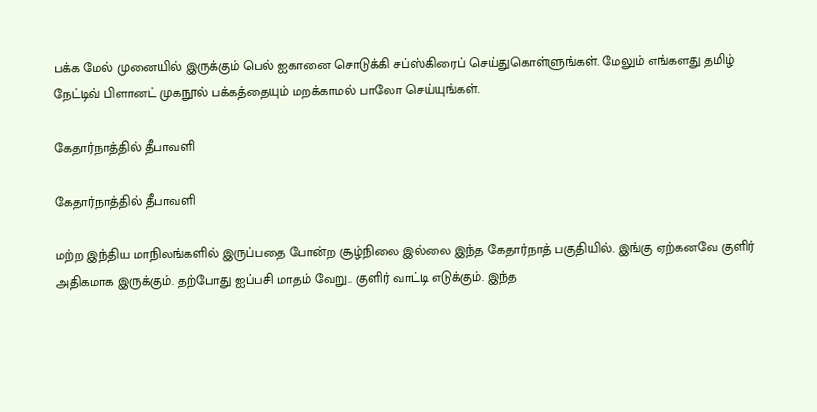பக்க மேல் முனையில் இருக்கும் பெல் ஐகானை சொடுக்கி சப்ஸ்கிரைப் செய்துகொள்ளுங்கள். மேலும் எங்களது தமிழ் நேட்டிவ் பிளானட் முகநூல் பக்கத்தையும் மறக்காமல் பாலோ செய்யுங்கள்.

கேதார்நாத்தில் தீபாவளி

கேதார்நாத்தில் தீபாவளி

மற்ற இந்திய மாநிலங்களில் இருப்பதை போன்ற சூழ்நிலை இல்லை இந்த கேதார்நாத் பகுதியில். இங்கு ஏற்கனவே குளிர் அதிகமாக இருக்கும். தற்போது ஐப்பசி மாதம் வேறு.. குளிர் வாட்டி எடுக்கும். இந்த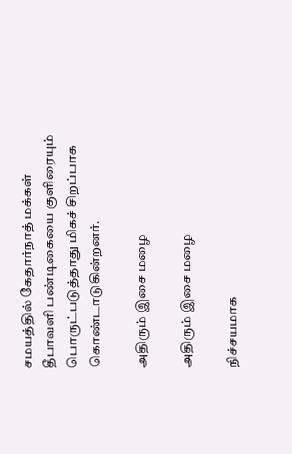சமயத்தில் கேதார்நாத் மக்கள் தீபாவளி பண்டிகையை குளிரையும் பொருட்படுத்தாது மிகச் சிறப்பாக கொண்டாடுகின்றனர்.

அதிரும் இசை மழை

அதிரும் இசை மழை

நிச்சயமாக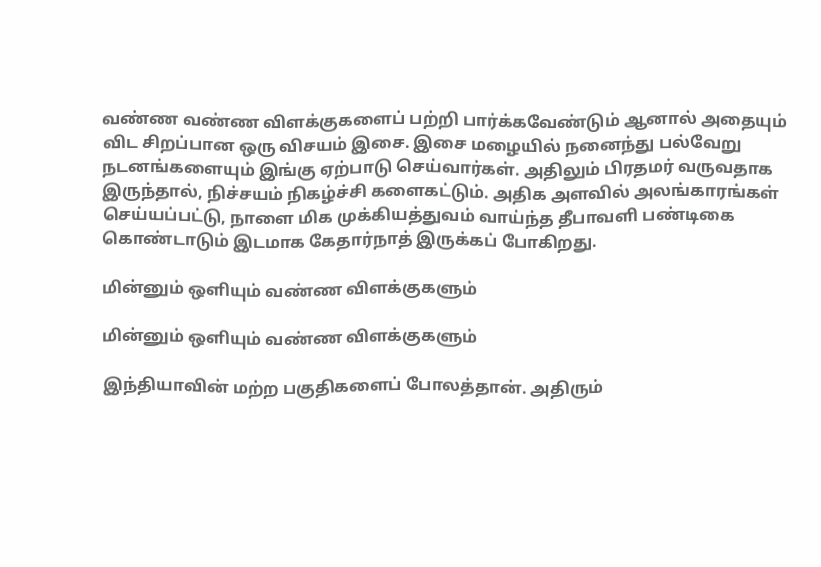வண்ண வண்ண விளக்குகளைப் பற்றி பார்க்கவேண்டும் ஆனால் அதையும் விட சிறப்பான ஒரு விசயம் இசை. இசை மழையில் நனைந்து பல்வேறு நடனங்களையும் இங்கு ஏற்பாடு செய்வார்கள். அதிலும் பிரதமர் வருவதாக இருந்தால், நிச்சயம் நிகழ்ச்சி களைகட்டும். அதிக அளவில் அலங்காரங்கள் செய்யப்பட்டு, நாளை மிக முக்கியத்துவம் வாய்ந்த தீபாவளி பண்டிகை கொண்டாடும் இடமாக கேதார்நாத் இருக்கப் போகிறது.

மின்னும் ஒளியும் வண்ண விளக்குகளும்

மின்னும் ஒளியும் வண்ண விளக்குகளும்

இந்தியாவின் மற்ற பகுதிகளைப் போலத்தான். அதிரும்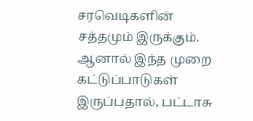சரவெடிகளின் சத்தமும் இருக்கும். ஆனால் இந்த முறை கட்டுப்பாடுகள் இருப்பதால், பட்டாசு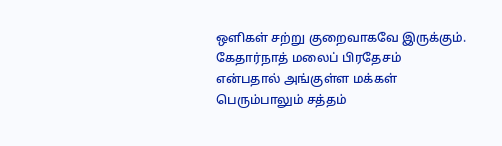ஒளிகள் சற்று குறைவாகவே இருக்கும். கேதார்நாத் மலைப் பிரதேசம் என்பதால் அங்குள்ள மக்கள் பெரும்பாலும் சத்தம்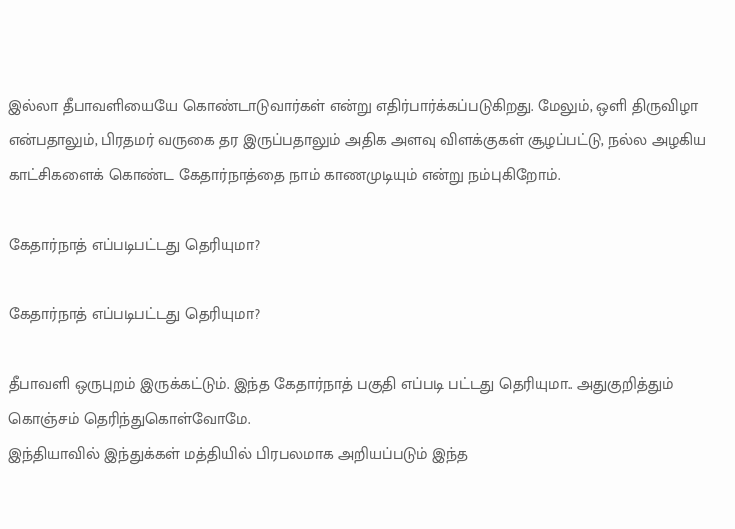இல்லா தீபாவளியையே கொண்டாடுவார்கள் என்று எதிர்பார்க்கப்படுகிறது. மேலும், ஒளி திருவிழா என்பதாலும், பிரதமர் வருகை தர இருப்பதாலும் அதிக அளவு விளக்குகள் சூழப்பட்டு, நல்ல அழகிய காட்சிகளைக் கொண்ட கேதார்நாத்தை நாம் காணமுடியும் என்று நம்புகிறோம்.

கேதார்நாத் எப்படிபட்டது தெரியுமா?

கேதார்நாத் எப்படிபட்டது தெரியுமா?

தீபாவளி ஒருபுறம் இருக்கட்டும். இந்த கேதார்நாத் பகுதி எப்படி பட்டது தெரியுமா.. அதுகுறித்தும் கொஞ்சம் தெரிந்துகொள்வோமே.
இந்தியாவில் இந்துக்கள் மத்தியில் பிரபலமாக அறியப்படும் இந்த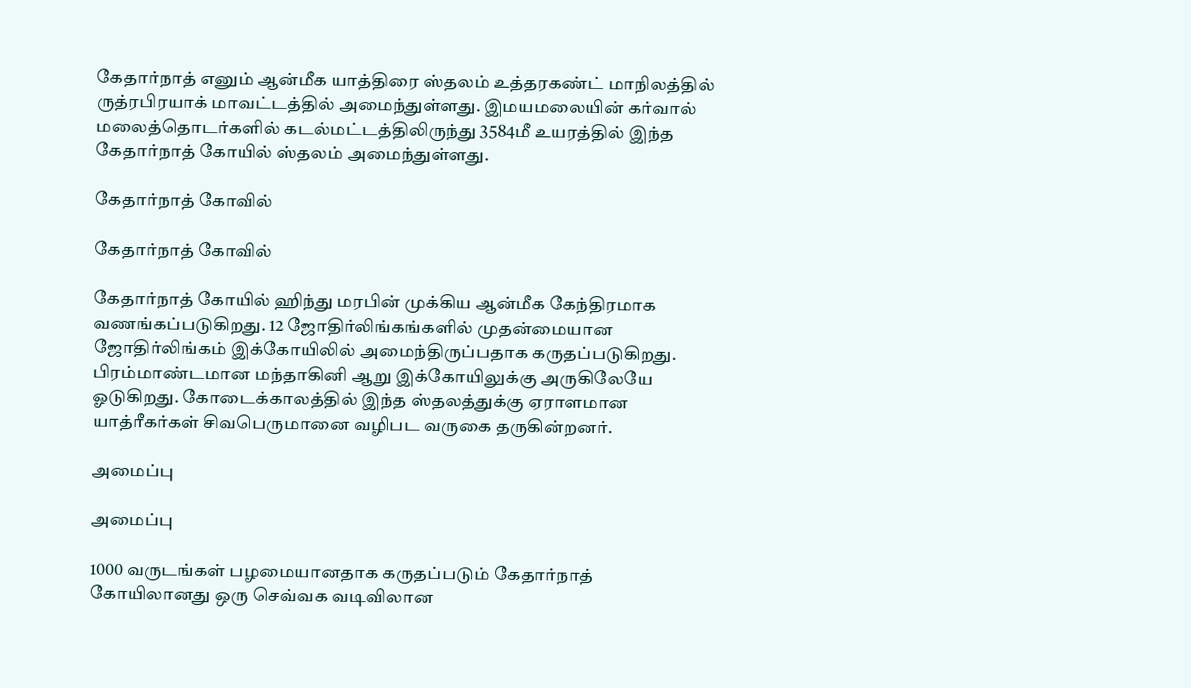கேதார்நாத் எனும் ஆன்மீக யாத்திரை ஸ்தலம் உத்தரகண்ட் மாநிலத்தில் ருத்ரபிரயாக் மாவட்டத்தில் அமைந்துள்ளது. இமயமலையின் கர்வால் மலைத்தொடர்களில் கடல்மட்டத்திலிருந்து 3584மீ உயரத்தில் இந்த கேதார்நாத் கோயில் ஸ்தலம் அமைந்துள்ளது.

கேதார்நாத் கோவில்

கேதார்நாத் கோவில்

கேதார்நாத் கோயில் ஹிந்து மரபின் முக்கிய ஆன்மீக கேந்திரமாக வணங்கப்படுகிறது. 12 ஜோதிர்லிங்கங்களில் முதன்மையான ஜோதிர்லிங்கம் இக்கோயிலில் அமைந்திருப்பதாக கருதப்படுகிறது. பிரம்மாண்டமான மந்தாகினி ஆறு இக்கோயிலுக்கு அருகிலேயே ஓடுகிறது. கோடைக்காலத்தில் இந்த ஸ்தலத்துக்கு ஏராளமான யாத்ரீகர்கள் சிவபெருமானை வழிபட வருகை தருகின்றனர்.

அமைப்பு

அமைப்பு

1000 வருடங்கள் பழமையானதாக கருதப்படும் கேதார்நாத் கோயிலானது ஒரு செவ்வக வடிவிலான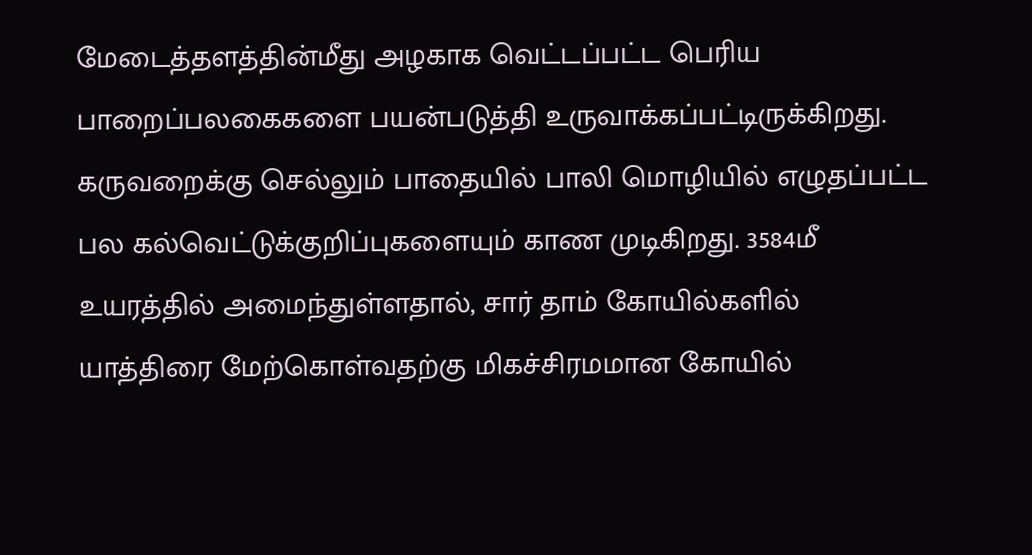மேடைத்தளத்தின்மீது அழகாக வெட்டப்பட்ட பெரிய பாறைப்பலகைகளை பயன்படுத்தி உருவாக்கப்பட்டிருக்கிறது. கருவறைக்கு செல்லும் பாதையில் பாலி மொழியில் எழுதப்பட்ட பல கல்வெட்டுக்குறிப்புகளையும் காண முடிகிறது. 3584மீ உயரத்தில் அமைந்துள்ளதால், சார் தாம் கோயில்களில் யாத்திரை மேற்கொள்வதற்கு மிகச்சிரமமான கோயில்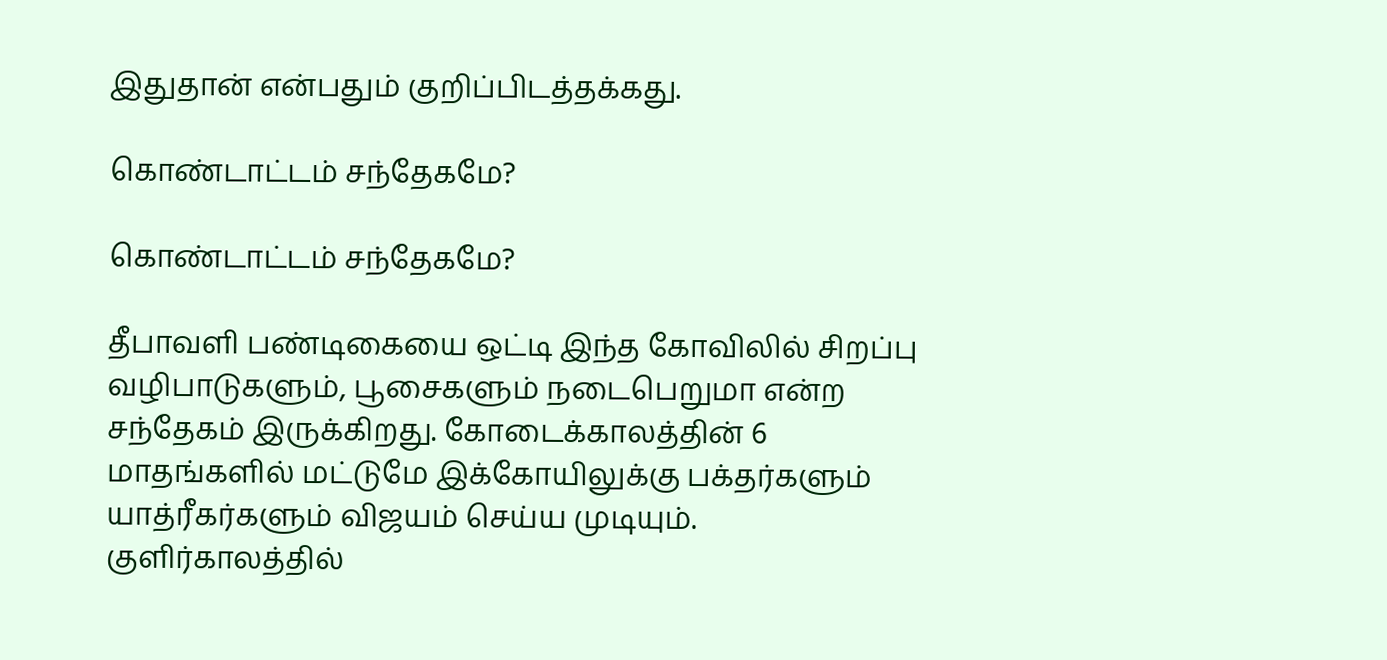இதுதான் என்பதும் குறிப்பிடத்தக்கது.

கொண்டாட்டம் சந்தேகமே?

கொண்டாட்டம் சந்தேகமே?

தீபாவளி பண்டிகையை ஒட்டி இந்த கோவிலில் சிறப்பு வழிபாடுகளும், பூசைகளும் நடைபெறுமா என்ற சந்தேகம் இருக்கிறது. கோடைக்காலத்தின் 6 மாதங்களில் மட்டுமே இக்கோயிலுக்கு பக்தர்களும் யாத்ரீகர்களும் விஜயம் செய்ய முடியும். குளிர்காலத்தில்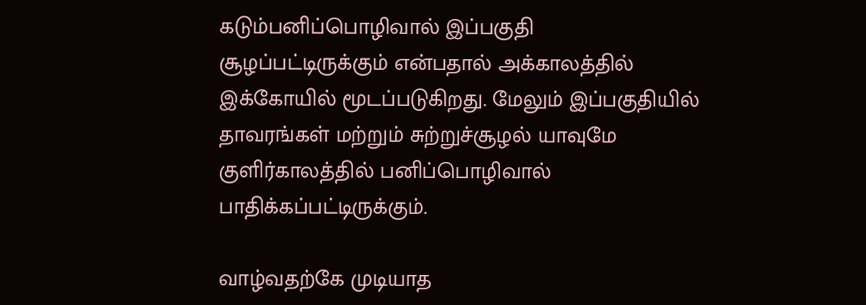கடும்பனிப்பொழிவால் இப்பகுதி சூழப்பட்டிருக்கும் என்பதால் அக்காலத்தில் இக்கோயில் மூடப்படுகிறது. மேலும் இப்பகுதியில் தாவரங்கள் மற்றும் சுற்றுச்சூழல் யாவுமே குளிர்காலத்தில் பனிப்பொழிவால் பாதிக்கப்பட்டிருக்கும்.

வாழ்வதற்கே முடியாத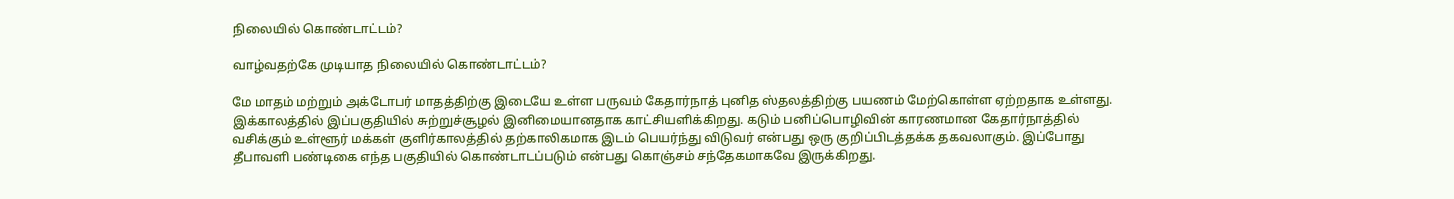நிலையில் கொண்டாட்டம்?

வாழ்வதற்கே முடியாத நிலையில் கொண்டாட்டம்?

மே மாதம் மற்றும் அக்டோபர் மாதத்திற்கு இடையே உள்ள பருவம் கேதார்நாத் புனித ஸ்தலத்திற்கு பயணம் மேற்கொள்ள ஏற்றதாக உள்ளது. இக்காலத்தில் இப்பகுதியில் சுற்றுச்சூழல் இனிமையானதாக காட்சியளிக்கிறது. கடும் பனிப்பொழிவின் காரணமான கேதார்நாத்தில் வசிக்கும் உள்ளூர் மக்கள் குளிர்காலத்தில் தற்காலிகமாக இடம் பெயர்ந்து விடுவர் என்பது ஒரு குறிப்பிடத்தக்க தகவலாகும். இப்போது தீபாவளி பண்டிகை எந்த பகுதியில் கொண்டாடப்படும் என்பது கொஞ்சம் சந்தேகமாகவே இருக்கிறது.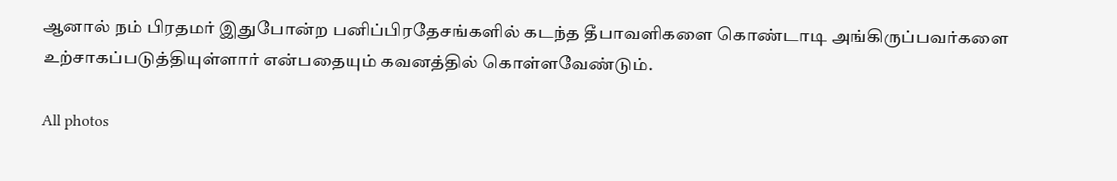ஆனால் நம் பிரதமர் இதுபோன்ற பனிப்பிரதேசங்களில் கடந்த தீபாவளிகளை கொண்டாடி அங்கிருப்பவர்களை உற்சாகப்படுத்தியுள்ளார் என்பதையும் கவனத்தில் கொள்ளவேண்டும்.

All photos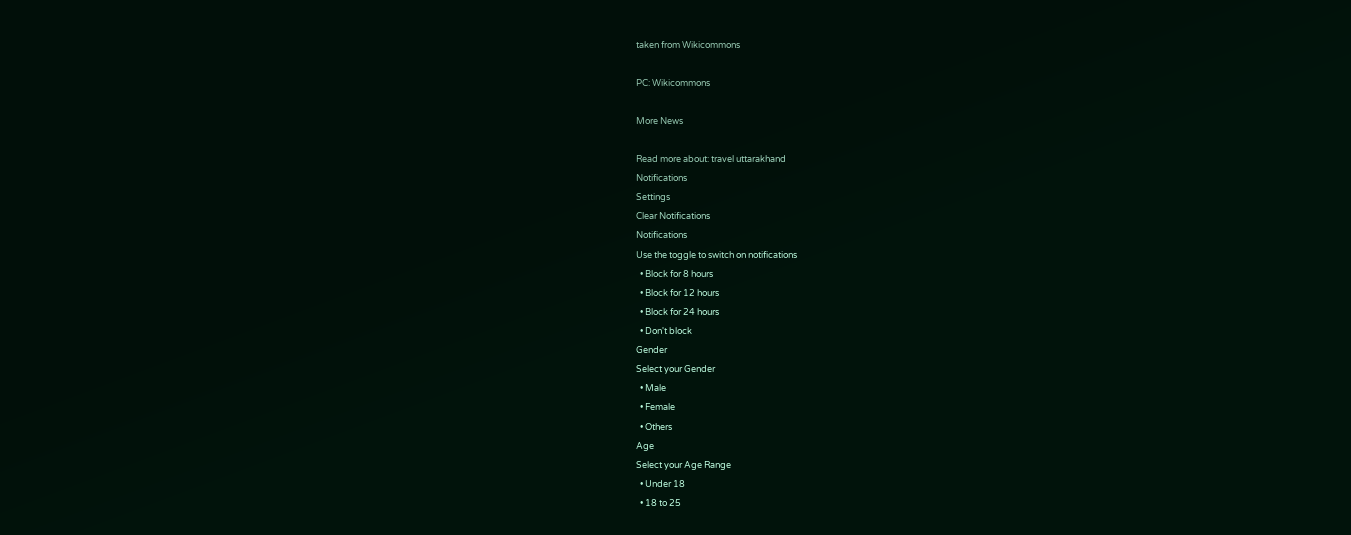taken from Wikicommons

PC: Wikicommons

More News

Read more about: travel uttarakhand
Notifications
Settings
Clear Notifications
Notifications
Use the toggle to switch on notifications
  • Block for 8 hours
  • Block for 12 hours
  • Block for 24 hours
  • Don't block
Gender
Select your Gender
  • Male
  • Female
  • Others
Age
Select your Age Range
  • Under 18
  • 18 to 25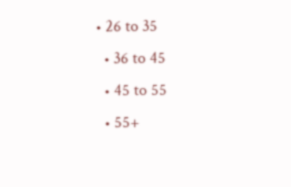• 26 to 35
  • 36 to 45
  • 45 to 55
  • 55+